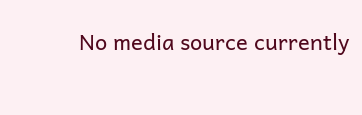No media source currently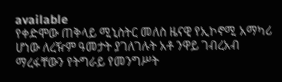available
የቀድሞው ጠቅላይ ሚኒስትር መለስ ዜናዊ የኢኮኖሚ አማካሪ ሆነው ለረዥም ዓመታት ያገለገሉት አቶ ንዋይ ገብረአብ ማረፋቸውን የትግራይ የመንግሥት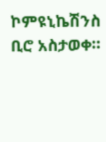ኮምዩኒኬሽንስ ቢሮ አስታወቀ።